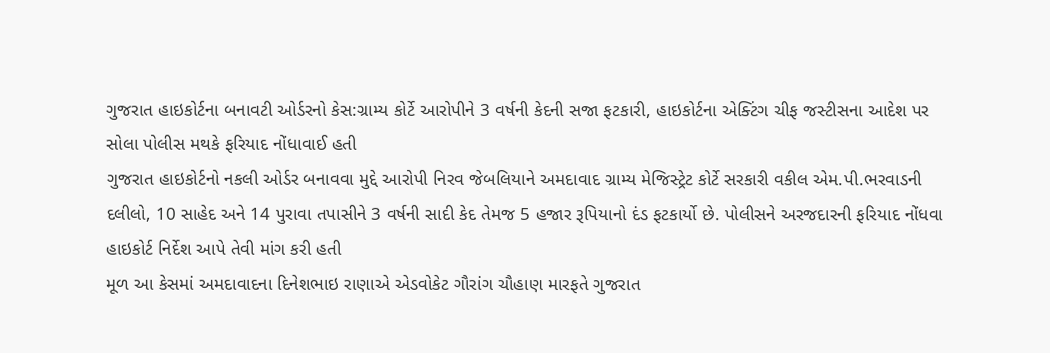ગુજરાત હાઇકોર્ટના બનાવટી ઓર્ડરનો કેસ:ગ્રામ્ય કોર્ટે આરોપીને 3 વર્ષની કેદની સજા ફટકારી, હાઇકોર્ટના એક્ટિંગ ચીફ જસ્ટીસના આદેશ પર સોલા પોલીસ મથકે ફરિયાદ નોંધાવાઈ હતી
ગુજરાત હાઇકોર્ટનો નકલી ઓર્ડર બનાવવા મુદ્દે આરોપી નિરવ જેબલિયાને અમદાવાદ ગ્રામ્ય મેજિસ્ટ્રેટ કોર્ટે સરકારી વકીલ એમ.પી.ભરવાડની દલીલો, 10 સાહેદ અને 14 પુરાવા તપાસીને 3 વર્ષની સાદી કેદ તેમજ 5 હજાર રૂપિયાનો દંડ ફટકાર્યો છે. પોલીસને અરજદારની ફરિયાદ નોંધવા હાઇકોર્ટ નિર્દેશ આપે તેવી માંગ કરી હતી
મૂળ આ કેસમાં અમદાવાદના દિનેશભાઇ રાણાએ એડવોકેટ ગૌરાંગ ચૌહાણ મારફતે ગુજરાત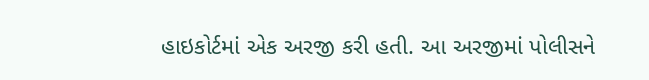હાઇકોર્ટમાં એક અરજી કરી હતી. આ અરજીમાં પોલીસને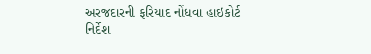અરજદારની ફરિયાદ નોંધવા હાઇકોર્ટ નિર્દેશ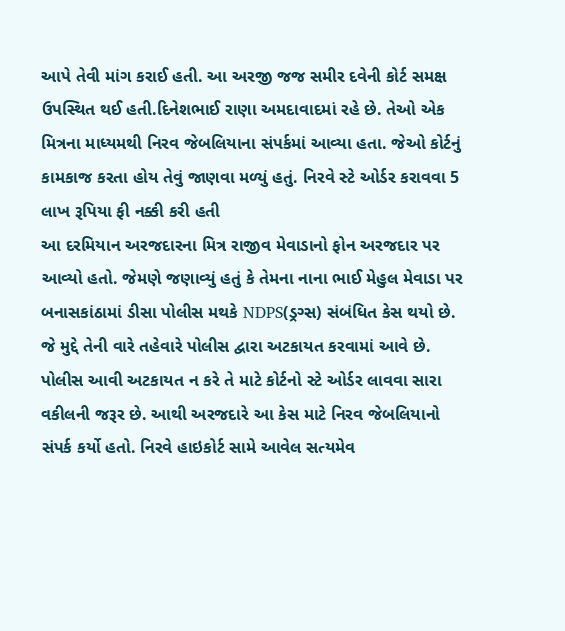આપે તેવી માંગ કરાઈ હતી. આ અરજી જજ સમીર દવેની કોર્ટ સમક્ષ ઉપસ્થિત થઈ હતી.દિનેશભાઈ રાણા અમદાવાદમાં રહે છે. તેઓ એક મિત્રના માધ્યમથી નિરવ જેબલિયાના સંપર્કમાં આવ્યા હતા. જેઓ કોર્ટનું કામકાજ કરતા હોય તેવું જાણવા મળ્યું હતું. નિરવે સ્ટે ઓર્ડર કરાવવા 5 લાખ રૂપિયા ફી નક્કી કરી હતી
આ દરમિયાન અરજદારના મિત્ર રાજીવ મેવાડાનો ફોન અરજદાર પર આવ્યો હતો. જેમણે જણાવ્યું હતું કે તેમના નાના ભાઈ મેહુલ મેવાડા પર બનાસકાંઠામાં ડીસા પોલીસ મથકે NDPS(ડ્રગ્સ) સંબંધિત કેસ થયો છે. જે મુદ્દે તેની વારે તહેવારે પોલીસ દ્વારા અટકાયત કરવામાં આવે છે. પોલીસ આવી અટકાયત ન કરે તે માટે કોર્ટનો સ્ટે ઓર્ડર લાવવા સારા વકીલની જરૂર છે. આથી અરજદારે આ કેસ માટે નિરવ જેબલિયાનો સંપર્ક કર્યો હતો. નિરવે હાઇકોર્ટ સામે આવેલ સત્યમેવ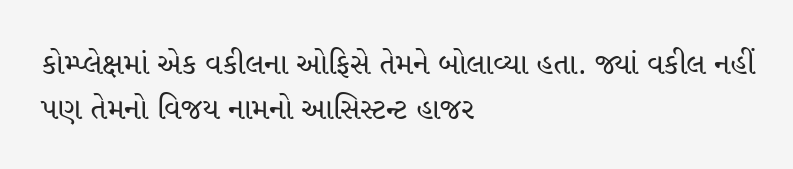કોમ્પ્લેક્ષમાં એક વકીલના ઓફિસે તેમને બોલાવ્યા હતા. જ્યાં વકીલ નહીં પણ તેમનો વિજય નામનો આસિસ્ટન્ટ હાજર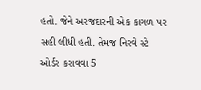હતો. જેને અરજદારની એક કાગળ પર સહી લીધી હતી. તેમજ નિરવે સ્ટે ઓર્ડર કરાવવા 5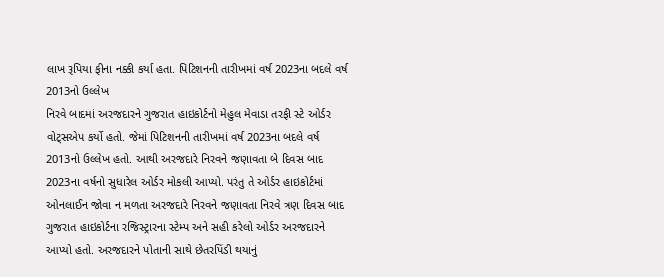લાખ રૂપિયા ફીના નક્કી કર્યા હતા. પિટિશનની તારીખમાં વર્ષ 2023ના બદલે વર્ષ 2013નો ઉલ્લેખ
નિરવે બાદમાં અરજદારને ગુજરાત હાઇકોર્ટનો મેહુલ મેવાડા તરફી સ્ટે ઓર્ડર વોટ્સએપ કર્યો હતો. જેમાં પિટિશનની તારીખમાં વર્ષ 2023ના બદલે વર્ષ 2013નો ઉલ્લેખ હતો. આથી અરજદારે નિરવને જણાવતા બે દિવસ બાદ 2023ના વર્ષનો સુધારેલ ઓર્ડર મોકલી આપ્યો. પરંતુ તે ઓર્ડર હાઇકોર્ટમાં ઓનલાઈન જોવા ન મળતા અરજદારે નિરવને જણાવતા નિરવે ત્રણ દિવસ બાદ ગુજરાત હાઇકોર્ટના રજિસ્ટ્રારના સ્ટેમ્પ અને સહી કરેલો ઓર્ડર અરજદારને આપ્યો હતો. અરજદારને પોતાની સાથે છેતરપિંડી થયાનું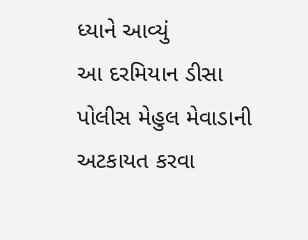ધ્યાને આવ્યું
આ દરમિયાન ડીસા પોલીસ મેહુલ મેવાડાની અટકાયત કરવા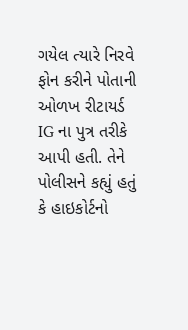ગયેલ ત્યારે નિરવે ફોન કરીને પોતાની ઓળખ રીટાયર્ડ IG ના પુત્ર તરીકે આપી હતી. તેને પોલીસને કહ્યું હતું કે હાઇકોર્ટનો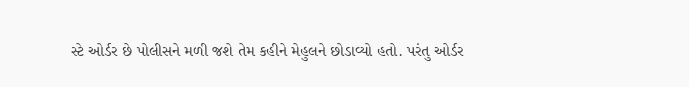સ્ટે ઓર્ડર છે પોલીસને મળી જશે તેમ કહીને મેહુલને છોડાવ્યો હતો. પરંતુ ઓર્ડર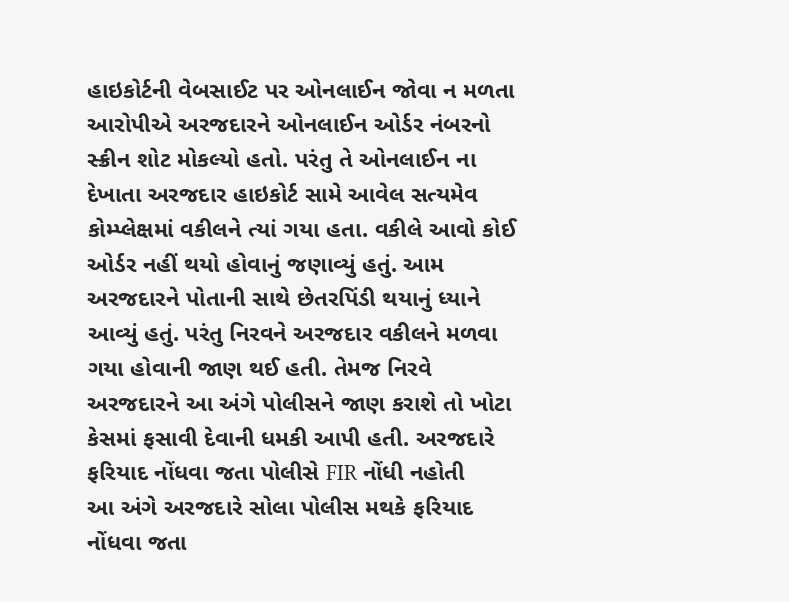હાઇકોર્ટની વેબસાઈટ પર ઓનલાઈન જોવા ન મળતા આરોપીએ અરજદારને ઓનલાઈન ઓર્ડર નંબરનો સ્ક્રીન શોટ મોકલ્યો હતો. પરંતુ તે ઓનલાઈન ના દેખાતા અરજદાર હાઇકોર્ટ સામે આવેલ સત્યમેવ કોમ્પ્લેક્ષમાં વકીલને ત્યાં ગયા હતા. વકીલે આવો કોઈ ઓર્ડર નહીં થયો હોવાનું જણાવ્યું હતું. આમ અરજદારને પોતાની સાથે છેતરપિંડી થયાનું ધ્યાને આવ્યું હતું. પરંતુ નિરવને અરજદાર વકીલને મળવા ગયા હોવાની જાણ થઈ હતી. તેમજ નિરવે અરજદારને આ અંગે પોલીસને જાણ કરાશે તો ખોટા કેસમાં ફસાવી દેવાની ધમકી આપી હતી. અરજદારે ફરિયાદ નોંધવા જતા પોલીસે FIR નોંધી નહોતી
આ અંગે અરજદારે સોલા પોલીસ મથકે ફરિયાદ નોંધવા જતા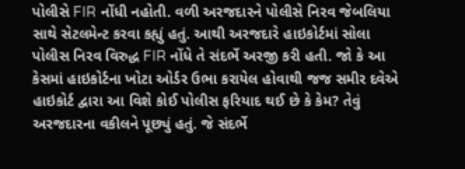પોલીસે FIR નોંધી નહોતી. વળી અરજદારને પોલીસે નિરવ જેબલિયા સાથે સેટલમેન્ટ કરવા કહ્યું હતું. આથી અરજદારે હાઇકોર્ટમાં સોલા પોલીસ નિરવ વિરુદ્ધ FIR નોંધે તે સંદર્ભે અરજી કરી હતી. જો કે આ કેસમાં હાઇકોર્ટના ખોટા ઓર્ડર ઉભા કરાયેલ હોવાથી જજ સમીર દવેએ હાઇકોર્ટ દ્વારા આ વિશે કોઈ પોલીસ ફરિયાદ થઈ છે કે કેમ? તેવું અરજદારના વકીલને પૂછ્યું હતું. જે સંદર્ભે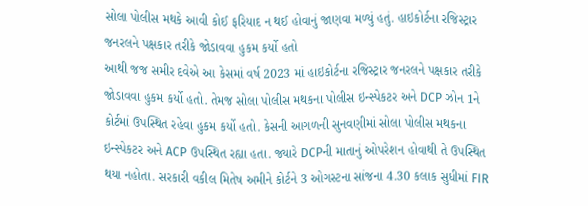સોલા પોલીસ મથકે આવી કોઈ ફરિયાદ ન થઈ હોવાનું જાણવા મળ્યું હતું. હાઇકોર્ટના રજિસ્ટ્રાર જનરલને પક્ષકાર તરીકે જોડાવવા હુકમ કર્યો હતો
આથી જજ સમીર દવેએ આ કેસમાં વર્ષ 2023 માં હાઇકોર્ટના રજિસ્ટ્રાર જનરલને પક્ષકાર તરીકે જોડાવવા હુકમ કર્યો હતો. તેમજ સોલા પોલીસ મથકના પોલીસ ઇન્સ્પેકટર અને DCP ઝોન 1ને કોર્ટમાં ઉપસ્થિત રહેવા હુકમ કર્યો હતો. કેસની આગળની સુનવણીમાં સોલા પોલીસ મથકના ઇન્સ્પેકટર અને ACP ઉપસ્થિત રહ્યા હતા. જ્યારે DCPની માતાનું ઓપરેશન હોવાથી તે ઉપસ્થિત થયા નહોતા. સરકારી વકીલ મિતેષ અમીને કોર્ટને 3 ઓગસ્ટના સાંજના 4.30 કલાક સુધીમાં FIR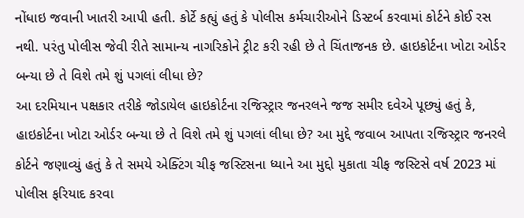નોંધાઇ જવાની ખાતરી આપી હતી. કોર્ટે કહ્યું હતું કે પોલીસ કર્મચારીઓને ડિસ્ટર્બ કરવામાં કોર્ટને કોઈ રસ નથી. પરંતુ પોલીસ જેવી રીતે સામાન્ય નાગરિકોને ટ્રીટ કરી રહી છે તે ચિંતાજનક છે. હાઇકોર્ટના ખોટા ઓર્ડર બન્યા છે તે વિશે તમે શું પગલાં લીધા છે?
આ દરમિયાન પક્ષકાર તરીકે જોડાયેલ હાઇકોર્ટના રજિસ્ટ્રાર જનરલને જજ સમીર દવેએ પૂછ્યું હતું કે, હાઇકોર્ટના ખોટા ઓર્ડર બન્યા છે તે વિશે તમે શું પગલાં લીધા છે? આ મુદ્દે જવાબ આપતા રજિસ્ટ્રાર જનરલે કોર્ટને જણાવ્યું હતું કે તે સમયે એક્ટિંગ ચીફ જસ્ટિસના ધ્યાને આ મુદ્દો મુકાતા ચીફ જસ્ટિસે વર્ષ 2023 માં પોલીસ ફરિયાદ કરવા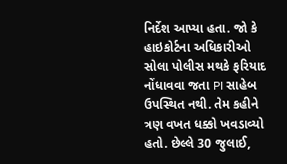નિર્દેશ આપ્યા હતા. જો કે હાઇકોર્ટના અધિકારીઓ સોલા પોલીસ મથકે ફરિયાદ નોંધાવવા જતા PI સાહેબ ઉપસ્થિત નથી. તેમ કહીને ત્રણ વખત ધક્કો ખવડાવ્યો હતો. છેલ્લે 30 જુલાઈ,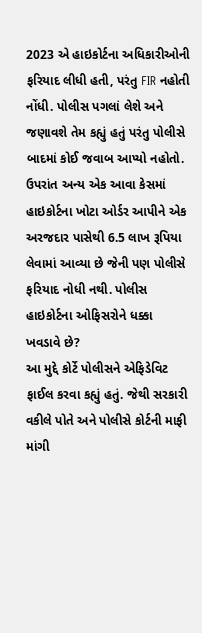2023 એ હાઇકોર્ટના અધિકારીઓની ફરિયાદ લીધી હતી, પરંતુ FIR નહોતી નોંધી. પોલીસ પગલાં લેશે અને જણાવશે તેમ કહ્યું હતું પરંતુ પોલીસે બાદમાં કોઈ જવાબ આપ્યો નહોતો. ઉપરાંત અન્ય એક આવા કેસમાં હાઇકોર્ટના ખોટા ઓર્ડર આપીને એક અરજદાર પાસેથી 6.5 લાખ રૂપિયા લેવામાં આવ્યા છે જેની પણ પોલીસે ફરિયાદ નોધી નથી. પોલીસ હાઇકોર્ટના ઓફિસરોને ધક્કા ખવડાવે છે?
આ મુદ્દે કોર્ટે પોલીસને એફિડેવિટ ફાઈલ કરવા કહ્યું હતું. જેથી સરકારી વકીલે પોતે અને પોલીસે કોર્ટની માફી માંગી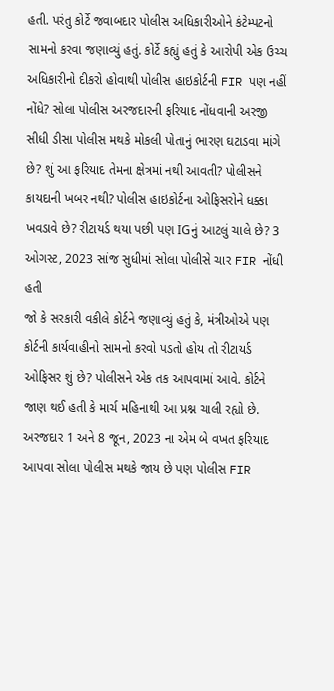હતી. પરંતુ કોર્ટે જવાબદાર પોલીસ અધિકારીઓને કંટેમ્પટનો સામનો કરવા જણાવ્યું હતું. કોર્ટે કહ્યું હતું કે આરોપી એક ઉચ્ચ અધિકારીનો દીકરો હોવાથી પોલીસ હાઇકોર્ટની FIR પણ નહીં નોંધે? સોલા પોલીસ અરજદારની ફરિયાદ નોંધવાની અરજી સીધી ડીસા પોલીસ મથકે મોકલી પોતાનું ભારણ ઘટાડવા માંગે છે? શું આ ફરિયાદ તેમના ક્ષેત્રમાં નથી આવતી? પોલીસને કાયદાની ખબર નથી? પોલીસ હાઇકોર્ટના ઓફિસરોને ધક્કા ખવડાવે છે? રીટાયર્ડ થયા પછી પણ IGનું આટલું ચાલે છે? 3 ઓગસ્ટ, 2023 સાંજ સુધીમાં સોલા પોલીસે ચાર FIR નોંધી હતી
જો કે સરકારી વકીલે કોર્ટને જણાવ્યું હતું કે, મંત્રીઓએ પણ કોર્ટની કાર્યવાહીનો સામનો કરવો પડતો હોય તો રીટાયર્ડ ઓફિસર શું છે? પોલીસને એક તક આપવામાં આવે. કોર્ટને જાણ થઈ હતી કે માર્ચ મહિનાથી આ પ્રશ્ન ચાલી રહ્યો છે. અરજદાર 1 અને 8 જૂન, 2023 ના એમ બે વખત ફરિયાદ આપવા સોલા પોલીસ મથકે જાય છે પણ પોલીસ FIR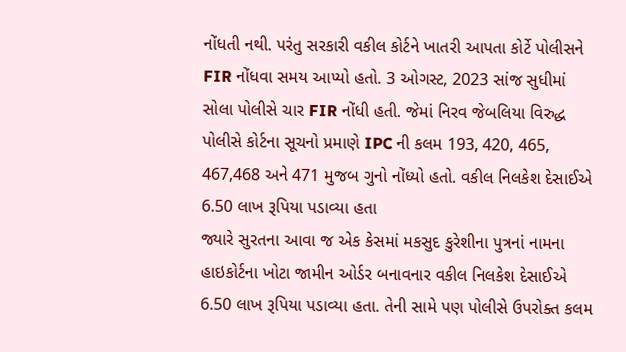નોંધતી નથી. પરંતુ સરકારી વકીલ કોર્ટને ખાતરી આપતા કોર્ટે પોલીસને FIR નોંધવા સમય આપ્યો હતો. 3 ઓગસ્ટ, 2023 સાંજ સુધીમાં સોલા પોલીસે ચાર FIR નોંધી હતી. જેમાં નિરવ જેબલિયા વિરુદ્ધ પોલીસે કોર્ટના સૂચનો પ્રમાણે IPC ની કલમ 193, 420, 465, 467,468 અને 471 મુજબ ગુનો નોંધ્યો હતો. વકીલ નિલકેશ દેસાઈએ 6.50 લાખ રૂપિયા પડાવ્યા હતા
જ્યારે સુરતના આવા જ એક કેસમાં મકસુદ કુરેશીના પુત્રનાં નામના હાઇકોર્ટના ખોટા જામીન ઓર્ડર બનાવનાર વકીલ નિલકેશ દેસાઈએ 6.50 લાખ રૂપિયા પડાવ્યા હતા. તેની સામે પણ પોલીસે ઉપરોક્ત કલમ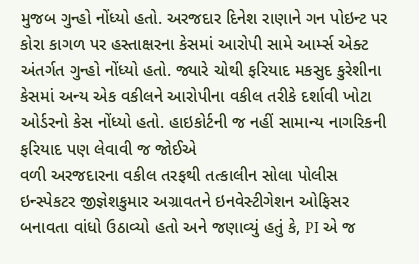મુજબ ગુન્હો નોંધ્યો હતો. અરજદાર દિનેશ રાણાને ગન પોઇન્ટ પર કોરા કાગળ પર હસ્તાક્ષરના કેસમાં આરોપી સામે આર્મ્સ એક્ટ અંતર્ગત ગુન્હો નોંધ્યો હતો. જ્યારે ચોથી ફરિયાદ મકસુદ કુરેશીના કેસમાં અન્ય એક વકીલને આરોપીના વકીલ તરીકે દર્શાવી ખોટા ઓર્ડરનો કેસ નોંધ્યો હતો. હાઇકોર્ટની જ નહીં સામાન્ય નાગરિકની ફરિયાદ પણ લેવાવી જ જોઈએ
વળી અરજદારના વકીલ તરફથી તત્કાલીન સોલા પોલીસ ઇન્સ્પેકટર જીજ્ઞેશકુમાર અગ્રાવતને ઇનવેસ્ટીગેશન ઓફિસર બનાવતા વાંધો ઉઠાવ્યો હતો અને જણાવ્યું હતું કે, PI એ જ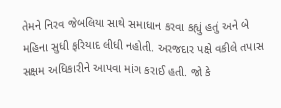તેમને નિરવ જેબલિયા સાથે સમાધાન કરવા કહ્યું હતું અને બે મહિના સુધી ફરિયાદ લીધી નહોતી. અરજદાર પક્ષે વકીલે તપાસ સક્ષમ અધિકારીને આપવા માંગ કરાઈ હતી. જો કે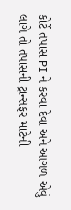કોર્ટે તપાસ PI ને કરવા દેવા અને આગળ એવું લાગે તો તપાસની ટ્રાન્સફર માટેની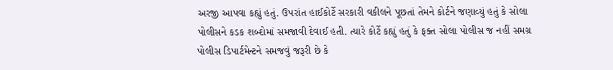અરજી આપવા કહ્યું હતું. ઉપરાંત હાઈકોર્ટે સરકારી વકીલને પૂછતાં તેમને કોર્ટને જણાવ્યું હતું કે સોલા પોલીસને કડક શબ્દોમાં સમજાવી દેવાઈ હતી. ત્યારે કોર્ટે કહ્યું હતું કે ફક્ત સોલા પોલીસ જ નહીં સમગ્ર પોલીસ ડિપાર્ટમેન્ટને સમજવું જરૂરી છે કે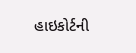હાઇકોર્ટની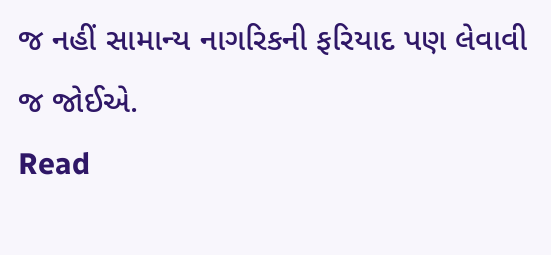જ નહીં સામાન્ય નાગરિકની ફરિયાદ પણ લેવાવી જ જોઈએ.
Read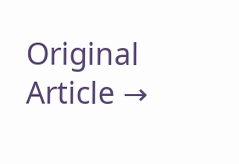Original Article →